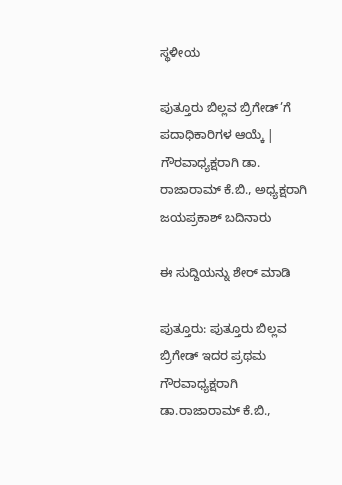ಸ್ಥಳೀಯ

ಪುತ್ತೂರು ಬಿಲ್ಲವ ಬ್ರಿಗೇಡ್’ಗೆ ಪದಾಧಿಕಾರಿಗಳ ಆಯ್ಕೆ | ಗೌರವಾಧ್ಯಕ್ಷರಾಗಿ ಡಾ. ರಾಜಾರಾಮ್ ಕೆ.ಬಿ., ಅಧ್ಯಕ್ಷರಾಗಿ ಜಯಪ್ರಕಾಶ್ ಬದಿನಾರು

ಈ ಸುದ್ದಿಯನ್ನು ಶೇರ್ ಮಾಡಿ

ಪುತ್ತೂರು: ಪುತ್ತೂರು ಬಿಲ್ಲವ ಬ್ರಿಗೇಡ್ ಇದರ ಪ್ರಥಮ ಗೌರವಾಧ್ಯಕ್ಷರಾಗಿ ಡಾ.ರಾಜಾರಾಮ್ ಕೆ.ಬಿ.,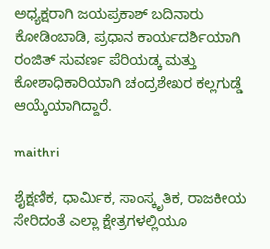ಅಧ್ಯಕ್ಷರಾಗಿ ಜಯಪ್ರಕಾಶ್ ಬದಿನಾರು ಕೋಡಿಂಬಾಡಿ, ಪ್ರಧಾನ ಕಾರ್ಯದರ್ಶಿಯಾಗಿ ರಂಜಿತ್ ಸುವರ್ಣ ಪೆರಿಯಡ್ಕ ಮತ್ತು ಕೋಶಾಧಿಕಾರಿಯಾಗಿ ಚಂದ್ರಶೇಖರ ಕಲ್ಲಗುಡ್ಡೆ ಆಯ್ಕೆಯಾಗಿದ್ದಾರೆ.

maithri

ಶೈಕ್ಷಣಿಕ, ಧಾರ್ಮಿಕ, ಸಾಂಸ್ಕೃತಿಕ, ರಾಜಕೀಯ ಸೇರಿದಂತೆ ಎಲ್ಲಾ ಕ್ಷೇತ್ರಗಳಲ್ಲಿಯೂ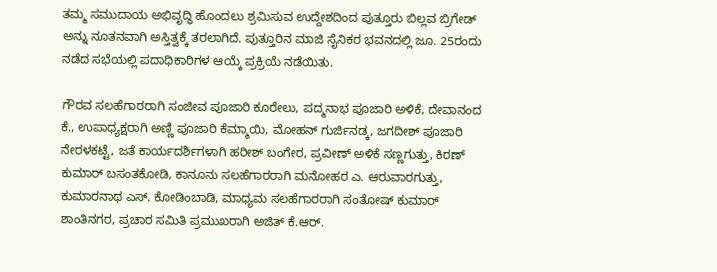ತಮ್ಮ ಸಮುದಾಯ ಅಭಿವೃದ್ಧಿ ಹೊಂದಲು ಶ್ರಮಿಸುವ ಉದ್ದೇಶದಿಂದ ಪುತ್ತೂರು ಬಿಲ್ಲವ ಬ್ರಿಗೇಡ್ ಅನ್ನು ನೂತನವಾಗಿ ಅಸ್ತಿತ್ವಕ್ಕೆ ತರಲಾಗಿದೆ. ಪುತ್ತೂರಿನ ಮಾಜಿ ಸೈನಿಕರ ಭವನದಲ್ಲಿ ಜೂ. 25ರಂದು ನಡೆದ ಸಭೆಯಲ್ಲಿ ಪದಾಧಿಕಾರಿಗಳ ಆಯ್ಕೆ ಪ್ರಕ್ರಿಯೆ ನಡೆಯಿತು.

ಗೌರವ ಸಲಹೆಗಾರರಾಗಿ ಸಂಜೀವ ಪೂಜಾರಿ ಕೂರೇಲು, ಪದ್ಮನಾಭ ಪೂಜಾರಿ ಅಳಿಕೆ, ದೇವಾನಂದ ಕೆ., ಉಪಾಧ್ಯಕ್ಷರಾಗಿ ಅಣ್ಣಿ ಪೂಜಾರಿ ಕೆಮ್ಮಾಯಿ, ಮೋಹನ್ ಗುರ್ಜಿನಡ್ಕ, ಜಗದೀಶ್ ಪೂಜಾರಿ ನೇರಳಕಟ್ಟೆ, ಜತೆ ಕಾರ್ಯದರ್ಶಿಗಳಾಗಿ ಹರೀಶ್ ಬಂಗೇರ, ಪ್ರವೀಣ್ ಅಳಿಕೆ ಸಣ್ಣಗುತ್ತು, ಕಿರಣ್ ಕುಮಾರ್ ಬಸಂತಕೋಡಿ, ಕಾನೂನು ಸಲಹೆಗಾರರಾಗಿ ಮನೋಹರ ಎ. ಆರುವಾರಗುತ್ತು, ಕುಮಾರನಾಥ ಎಸ್. ಕೋಡಿಂಬಾಡಿ, ಮಾಧ್ಯಮ ಸಲಹೆಗಾರರಾಗಿ ಸಂತೋಷ್ ಕುಮಾರ್ ಶಾಂತಿನಗರ, ಪ್ರಚಾರ ಸಮಿತಿ ಪ್ರಮುಖರಾಗಿ ಅಜಿತ್ ಕೆ.ಆರ್.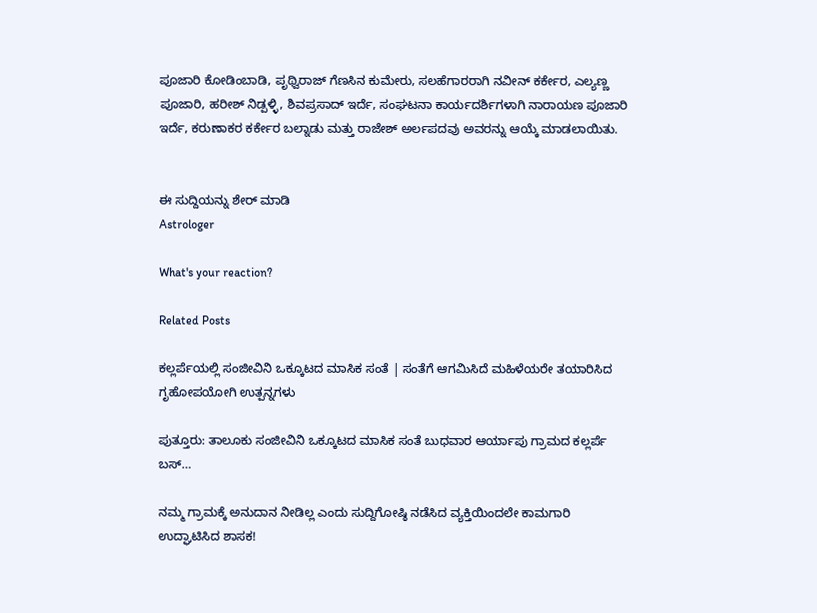ಪೂಜಾರಿ ಕೋಡಿಂಬಾಡಿ, ಪೃಥ್ವಿರಾಜ್ ಗೆಣಸಿನ ಕುಮೇರು, ಸಲಹೆಗಾರರಾಗಿ ನವೀನ್ ಕರ್ಕೇರ, ಎಲ್ಯಣ್ಣ ಪೂಜಾರಿ, ಹರೀಶ್ ನಿಡ್ಪಳ್ಳಿ, ಶಿವಪ್ರಸಾದ್ ಇರ್ದೆ, ಸಂಘಟನಾ ಕಾರ್ಯದರ್ಶಿಗಳಾಗಿ ನಾರಾಯಣ ಪೂಜಾರಿ ಇರ್ದೆ, ಕರುಣಾಕರ ಕರ್ಕೇರ ಬಲ್ನಾಡು ಮತ್ತು ರಾಜೇಶ್ ಅರ್ಲಪದವು ಅವರನ್ನು ಆಯ್ಕೆ ಮಾಡಲಾಯಿತು.


ಈ ಸುದ್ದಿಯನ್ನು ಶೇರ್ ಮಾಡಿ
Astrologer

What's your reaction?

Related Posts

ಕಲ್ಲರ್ಪೆಯಲ್ಲಿ ಸಂಜೀವಿನಿ ಒಕ್ಕೂಟದ ಮಾಸಿಕ ಸಂತೆ | ಸಂತೆಗೆ ಆಗಮಿಸಿದೆ ಮಹಿಳೆಯರೇ ತಯಾರಿಸಿದ ಗೃಹೋಪಯೋಗಿ ಉತ್ಪನ್ನಗಳು

ಪುತ್ತೂರು: ತಾಲೂಕು ಸಂಜೀವಿನಿ ಒಕ್ಕೂಟದ ಮಾಸಿಕ ಸಂತೆ ಬುಧವಾರ ಆರ್ಯಾಪು ಗ್ರಾಮದ ಕಲ್ಲರ್ಪೆ ಬಸ್…

ನಮ್ಮ ಗ್ರಾಮಕ್ಕೆ ಅನುದಾನ ನೀಡಿಲ್ಲ ಎಂದು ಸುದ್ದಿಗೋಷ್ಠಿ ನಡೆಸಿದ ವ್ಯಕ್ತಿಯಿಂದಲೇ ಕಾಮಗಾರಿ ಉದ್ಘಾಟಿಸಿದ ಶಾಸಕ!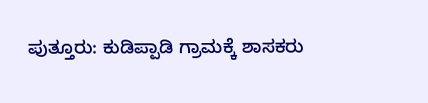ಪುತ್ತೂರು: ಕುಡಿಪ್ಪಾಡಿ ಗ್ರಾಮಕ್ಕೆ ಶಾಸಕರು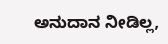ಅನುದಾನ ನೀಡಿಲ್ಲ,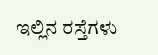ಇಲ್ಲಿನ ರಸ್ತೆಗಳು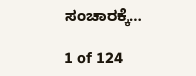ಸಂಚಾರಕ್ಕೆ…

1 of 124